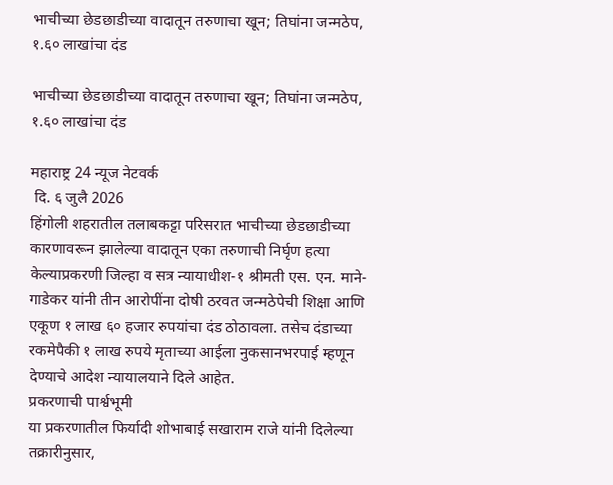भाचीच्या छेडछाडीच्या वादातून तरुणाचा खून; तिघांना जन्मठेप, १.६० लाखांचा दंड

भाचीच्या छेडछाडीच्या वादातून तरुणाचा खून; तिघांना जन्मठेप, १.६० लाखांचा दंड

महाराष्ट्र 24 न्यूज नेटवर्क
 दि. ६ जुलै 2026
हिंगोली शहरातील तलाबकट्टा परिसरात भाचीच्या छेडछाडीच्या कारणावरून झालेल्या वादातून एका तरुणाची निर्घृण हत्या केल्याप्रकरणी जिल्हा व सत्र न्यायाधीश-१ श्रीमती एस. एन. माने-गाडेकर यांनी तीन आरोपींना दोषी ठरवत जन्मठेपेची शिक्षा आणि एकूण १ लाख ६० हजार रुपयांचा दंड ठोठावला. तसेच दंडाच्या रकमेपैकी १ लाख रुपये मृताच्या आईला नुकसानभरपाई म्हणून देण्याचे आदेश न्यायालयाने दिले आहेत.
प्रकरणाची पार्श्वभूमी
या प्रकरणातील फिर्यादी शोभाबाई सखाराम राजे यांनी दिलेल्या तक्रारीनुसार,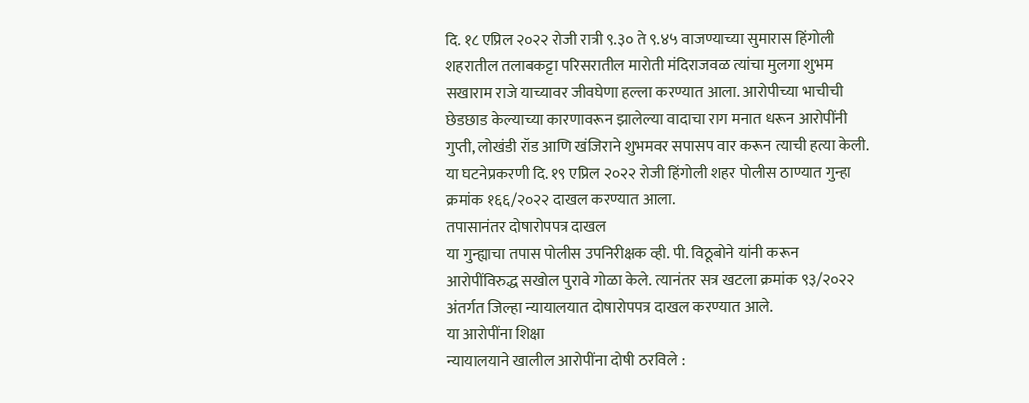दि. १८ एप्रिल २०२२ रोजी रात्री ९.३० ते ९.४५ वाजण्याच्या सुमारास हिंगोली शहरातील तलाबकट्टा परिसरातील मारोती मंदिराजवळ त्यांचा मुलगा शुभम सखाराम राजे याच्यावर जीवघेणा हल्ला करण्यात आला. आरोपीच्या भाचीची छेडछाड केल्याच्या कारणावरून झालेल्या वादाचा राग मनात धरून आरोपींनी गुप्ती, लोखंडी रॉड आणि खंजिराने शुभमवर सपासप वार करून त्याची हत्या केली.
या घटनेप्रकरणी दि. १९ एप्रिल २०२२ रोजी हिंगोली शहर पोलीस ठाण्यात गुन्हा क्रमांक १६६/२०२२ दाखल करण्यात आला.
तपासानंतर दोषारोपपत्र दाखल
या गुन्ह्याचा तपास पोलीस उपनिरीक्षक व्ही. पी. विठूबोने यांनी करून आरोपींविरुद्ध सखोल पुरावे गोळा केले. त्यानंतर सत्र खटला क्रमांक ९३/२०२२ अंतर्गत जिल्हा न्यायालयात दोषारोपपत्र दाखल करण्यात आले.
या आरोपींना शिक्षा
न्यायालयाने खालील आरोपींना दोषी ठरविले :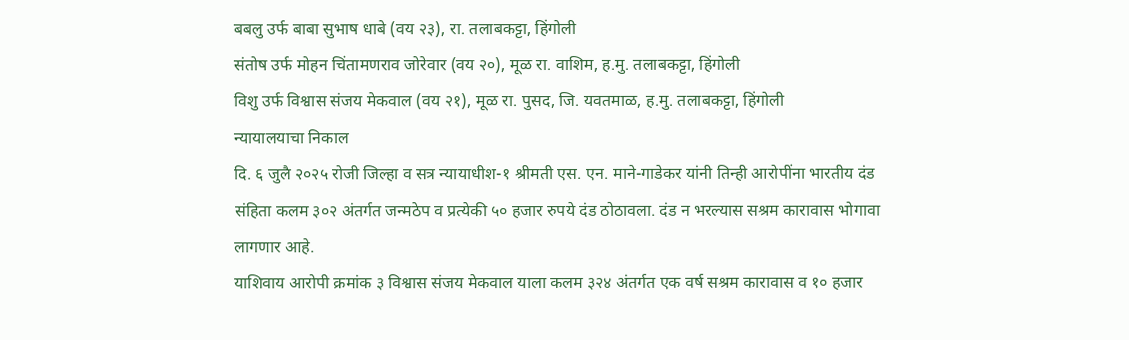बबलु उर्फ बाबा सुभाष धाबे (वय २३), रा. तलाबकट्टा, हिंगोली
संतोष उर्फ मोहन चिंतामणराव जोरेवार (वय २०), मूळ रा. वाशिम, ह.मु. तलाबकट्टा, हिंगोली
विशु उर्फ विश्वास संजय मेकवाल (वय २१), मूळ रा. पुसद, जि. यवतमाळ, ह.मु. तलाबकट्टा, हिंगोली
न्यायालयाचा निकाल
दि. ६ जुलै २०२५ रोजी जिल्हा व सत्र न्यायाधीश-१ श्रीमती एस. एन. माने-गाडेकर यांनी तिन्ही आरोपींना भारतीय दंड संहिता कलम ३०२ अंतर्गत जन्मठेप व प्रत्येकी ५० हजार रुपये दंड ठोठावला. दंड न भरल्यास सश्रम कारावास भोगावा लागणार आहे.
याशिवाय आरोपी क्रमांक ३ विश्वास संजय मेकवाल याला कलम ३२४ अंतर्गत एक वर्ष सश्रम कारावास व १० हजार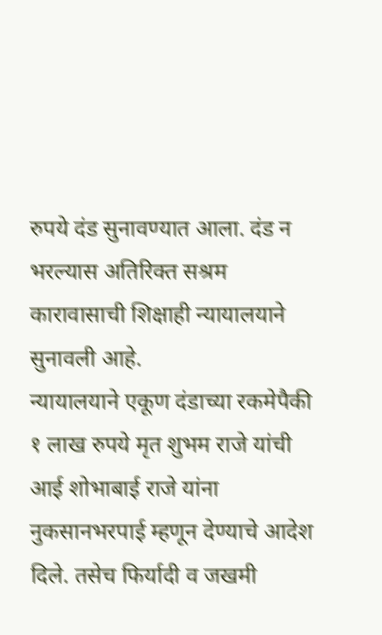रुपये दंड सुनावण्यात आला. दंड न भरल्यास अतिरिक्त सश्रम कारावासाची शिक्षाही न्यायालयाने सुनावली आहे.
न्यायालयाने एकूण दंडाच्या रकमेपैकी १ लाख रुपये मृत शुभम राजे यांची आई शोभाबाई राजे यांना नुकसानभरपाई म्हणून देण्याचे आदेश दिले. तसेच फिर्यादी व जखमी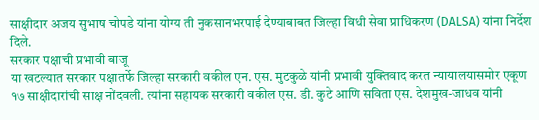साक्षीदार अजय सुभाष चोपडे यांना योग्य ती नुकसानभरपाई देण्याबाबत जिल्हा विधी सेवा प्राधिकरण (DALSA) यांना निर्देश दिले.
सरकार पक्षाची प्रभावी बाजू
या खटल्यात सरकार पक्षातर्फे जिल्हा सरकारी वकील एन. एस. मुटकुळे यांनी प्रभावी युक्तिवाद करत न्यायालयासमोर एकूण १७ साक्षीदारांची साक्ष नोंदवली. त्यांना सहायक सरकारी वकील एस. डी. कुटे आणि सविता एस. देशमुख-जाधव यांनी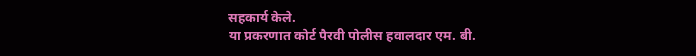सहकार्य केले.
या प्रकरणात कोर्ट पैरवी पोलीस हवालदार एम. बी.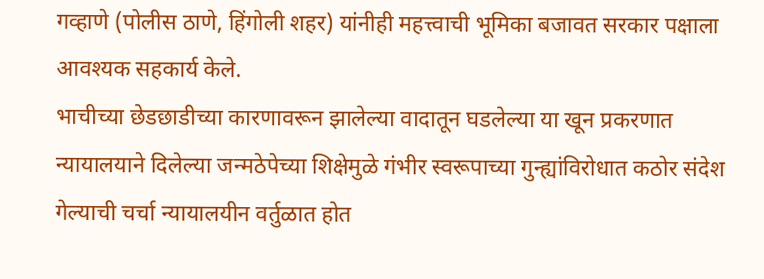गव्हाणे (पोलीस ठाणे, हिंगोली शहर) यांनीही महत्त्वाची भूमिका बजावत सरकार पक्षाला आवश्यक सहकार्य केले.
भाचीच्या छेडछाडीच्या कारणावरून झालेल्या वादातून घडलेल्या या खून प्रकरणात न्यायालयाने दिलेल्या जन्मठेपेच्या शिक्षेमुळे गंभीर स्वरूपाच्या गुन्ह्यांविरोधात कठोर संदेश गेल्याची चर्चा न्यायालयीन वर्तुळात होत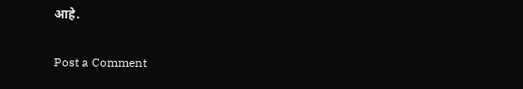आहे.

Post a Comment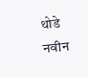थोडे नवीन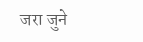जरा जुने